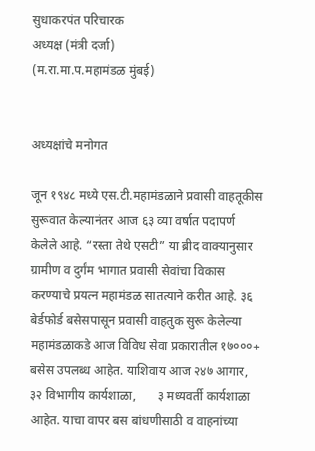सुधाकरपंत परिचारक
अध्यक्ष (मंत्री दर्जा)
(म.रा.मा.प.महामंडळ मुंबई)


अध्यक्षांचे मनोगत

जून १९४८ मध्ये एस.टी.महामंडळाने प्रवासी वाहतूकीस सुरूवात केल्यानंतर आज ६३ व्या वर्षात पदापर्ण केलेले आहे. “रस्ता तेथे एसटी” या ब्रीद वाक्यानुसार ग्रामीण व दुर्गंम भागात प्रवासी सेवांचा विकास करण्याचे प्रयत्न महामंडळ सातत्याने करीत आहे. ३६ बेर्डफोर्ड बसेसपासून प्रवासी वाहतुक सुरू केलेल्या महामंडळाकडे आज विविध सेवा प्रकारातील १७०००+ बसेस उपलब्ध आहेत. याशिवाय आज २४७ आगार, ३२ विभागीय कार्यशाळा,       ३ मध्यवर्ती कार्यशाळा आहेत. याचा वापर बस बांधणीसाठी व वाहनांच्या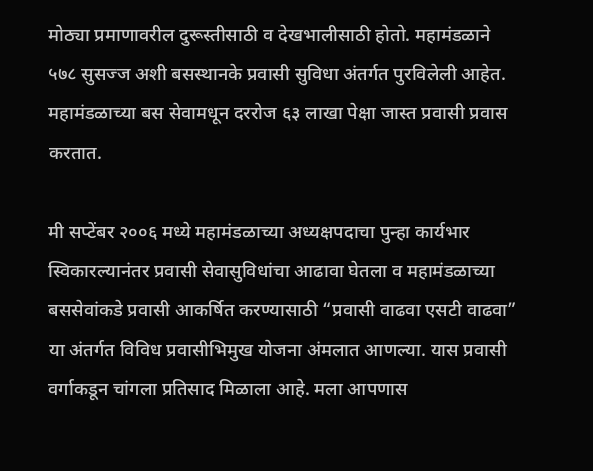मोठ्या प्रमाणावरील दुरूस्तीसाठी व देखभालीसाठी होतो. महामंडळाने ५७८ सुसज्ज अशी बसस्थानके प्रवासी सुविधा अंतर्गत पुरविलेली आहेत. महामंडळाच्या बस सेवामधून दररोज ६३ लाखा पेक्षा जास्त प्रवासी प्रवास करतात.

मी सप्टेंबर २००६ मध्ये महामंडळाच्या अध्यक्षपदाचा पुन्हा कार्यभार स्विकारल्यानंतर प्रवासी सेवासुविधांचा आढावा घेतला व महामंडळाच्या बससेवांकडे प्रवासी आकर्षित करण्यासाठी “प्रवासी वाढवा एसटी वाढवा” या अंतर्गत विविध प्रवासीभिमुख योजना अंमलात आणल्या. यास प्रवासी वर्गाकडून चांगला प्रतिसाद मिळाला आहे. मला आपणास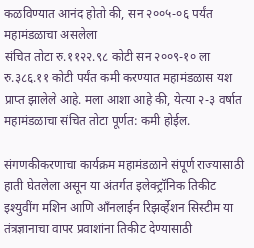कळविण्यात आनंद होतो की, सन २००५-०६ पर्यंत महामंडळाचा असलेला
संचित तोटा रु.११२२.९८ कोटी सन २००९-१० ला रु.३८६.११ कोटी पर्यंत कमी करण्यात महामंडळास यश प्राप्त झालेले आहे. मला आशा आहे की, येत्या २-३ वर्षात महामंडळाचा संचित तोटा पूर्णत: कमी होईल.

संगणकीकरणाचा कार्यक्रम महामंडळाने संपूर्ण राज्यासाठी हाती घेतलेला असून या अंतर्गत इलेक्ट्रॉनिक तिकीट इश्युवींग मशिन आणि आँनलाईन रिझर्व्हेशन सिस्टीम या तंत्रज्ञानाचा वापर प्रवाशांना तिकीट देण्यासाठी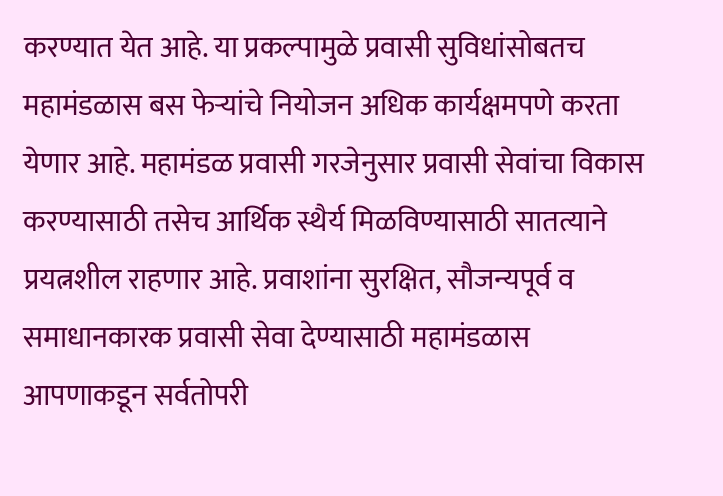करण्यात येत आहे. या प्रकल्पामुळे प्रवासी सुविधांसोबतच महामंडळास बस फेऱ्यांचे नियोजन अधिक कार्यक्षमपणे करता येणार आहे. महामंडळ प्रवासी गरजेनुसार प्रवासी सेवांचा विकास करण्यासाठी तसेच आर्थिक स्थैर्य मिळविण्यासाठी सातत्याने प्रयत्नशील राहणार आहे. प्रवाशांना सुरक्षित, सौजन्यपूर्व व समाधानकारक प्रवासी सेवा देण्यासाठी महामंडळास आपणाकडून सर्वतोपरी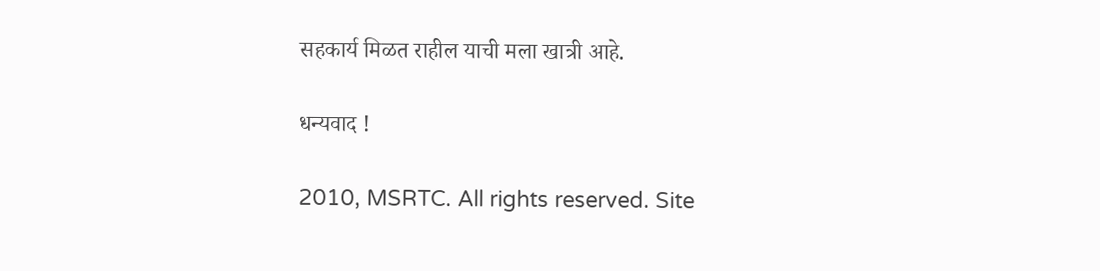सहकार्य मिळत राहील याची मला खात्री आहे.

धन्यवाद !

2010, MSRTC. All rights reserved. Site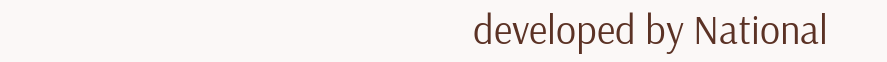developed by National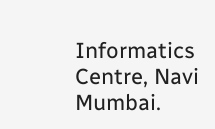Informatics Centre, Navi Mumbai.